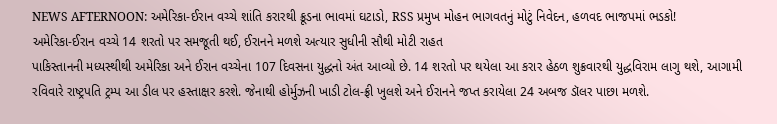NEWS AFTERNOON: અમેરિકા-ઈરાન વચ્ચે શાંતિ કરારથી ક્રૂડના ભાવમાં ઘટાડો, RSS પ્રમુખ મોહન ભાગવતનું મોટું નિવેદન, હળવદ ભાજપમાં ભડકો!
અમેરિકા-ઈરાન વચ્ચે 14 શરતો પર સમજૂતી થઈ, ઈરાનને મળશે અત્યાર સુધીની સૌથી મોટી રાહત
પાકિસ્તાનની મધ્યસ્થીથી અમેરિકા અને ઈરાન વચ્ચેના 107 દિવસના યુદ્ધનો અંત આવ્યો છે. 14 શરતો પર થયેલા આ કરાર હેઠળ શુક્રવારથી યુદ્ધવિરામ લાગુ થશે, આગામી રવિવારે રાષ્ટ્રપતિ ટ્રમ્પ આ ડીલ પર હસ્તાક્ષર કરશે. જેનાથી હોર્મુઝની ખાડી ટોલ-ફ્રી ખુલશે અને ઈરાનને જપ્ત કરાયેલા 24 અબજ ડૉલર પાછા મળશે.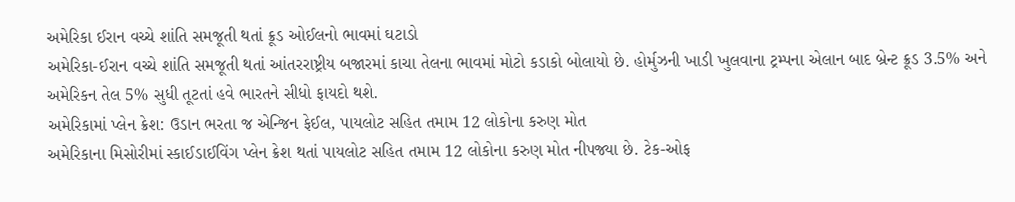અમેરિકા ઈરાન વચ્ચે શાંતિ સમજૂતી થતાં ક્રૂડ ઓઈલનો ભાવમાં ઘટાડો
અમેરિકા-ઈરાન વચ્ચે શાંતિ સમજૂતી થતાં આંતરરાષ્ટ્રીય બજારમાં કાચા તેલના ભાવમાં મોટો કડાકો બોલાયો છે. હોર્મુઝની ખાડી ખુલવાના ટ્રમ્પના એલાન બાદ બ્રેન્ટ ક્રૂડ 3.5% અને અમેરિકન તેલ 5% સુધી તૂટતાં હવે ભારતને સીધો ફાયદો થશે.
અમેરિકામાં પ્લેન ક્રેશ: ઉડાન ભરતા જ એન્જિન ફેઈલ, પાયલોટ સહિત તમામ 12 લોકોના કરુણ મોત
અમેરિકાના મિસોરીમાં સ્કાઈડાઈવિંગ પ્લેન ક્રેશ થતાં પાયલોટ સહિત તમામ 12 લોકોના કરુણ મોત નીપજ્યા છે. ટેક-ઓફ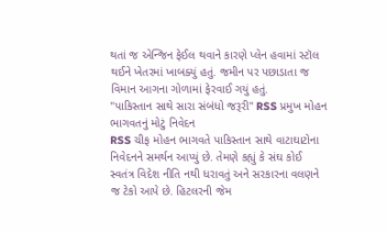થતાં જ એન્જિન ફેઈલ થવાને કારણે પ્લેન હવામાં સ્ટૉલ થઈને ખેતરમાં ખાબક્યું હતું. જમીન પર પછાડાતા જ વિમાન આગના ગોળામાં ફેરવાઈ ગયું હતું.
"પાકિસ્તાન સાથે સારા સંબંધો જરૂરી" RSS પ્રમુખ મોહન ભાગવતનું મોટું નિવેદન
RSS ચીફ મોહન ભાગવતે પાકિસ્તાન સાથે વાટાઘાટોના નિવેદનને સમર્થન આપ્યું છે. તેમણે કહ્યું કે સંઘ કોઈ સ્વતંત્ર વિદેશ નીતિ નથી ધરાવતું અને સરકારના વલણને જ ટેકો આપે છે. હિટલરની જેમ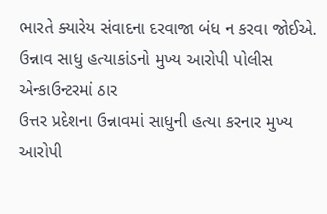ભારતે ક્યારેય સંવાદના દરવાજા બંધ ન કરવા જોઈએ.
ઉન્નાવ સાધુ હત્યાકાંડનો મુખ્ય આરોપી પોલીસ એન્કાઉન્ટરમાં ઠાર
ઉત્તર પ્રદેશના ઉન્નાવમાં સાધુની હત્યા કરનાર મુખ્ય આરોપી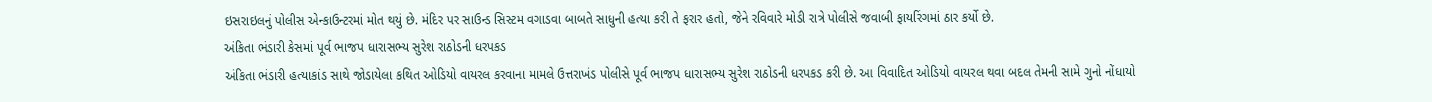ઇસરાઇલનું પોલીસ એન્કાઉન્ટરમાં મોત થયું છે. મંદિર પર સાઉન્ડ સિસ્ટમ વગાડવા બાબતે સાધુની હત્યા કરી તે ફરાર હતો, જેને રવિવારે મોડી રાત્રે પોલીસે જવાબી ફાયરિંગમાં ઠાર કર્યો છે.
અંકિતા ભંડારી કેસમાં પૂર્વ ભાજપ ધારાસભ્ય સુરેશ રાઠોડની ધરપકડ
અંકિતા ભંડારી હત્યાકાંડ સાથે જોડાયેલા કથિત ઓડિયો વાયરલ કરવાના મામલે ઉત્તરાખંડ પોલીસે પૂર્વ ભાજપ ધારાસભ્ય સુરેશ રાઠોડની ધરપકડ કરી છે. આ વિવાદિત ઓડિયો વાયરલ થવા બદલ તેમની સામે ગુનો નોંધાયો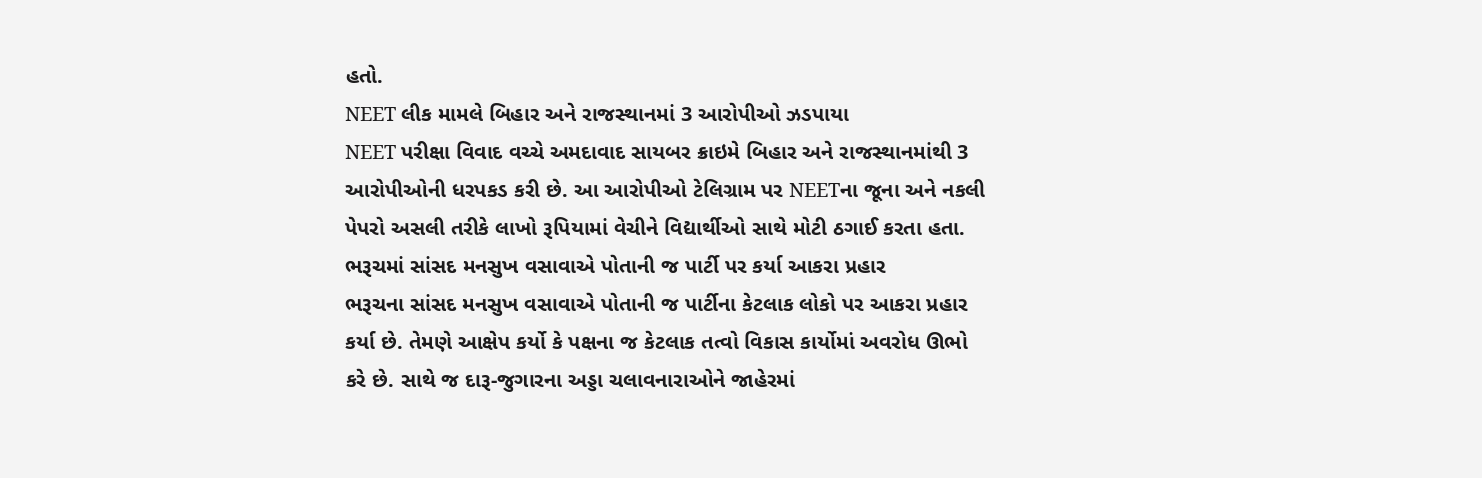હતો.
NEET લીક મામલે બિહાર અને રાજસ્થાનમાં 3 આરોપીઓ ઝડપાયા
NEET પરીક્ષા વિવાદ વચ્ચે અમદાવાદ સાયબર ક્રાઇમે બિહાર અને રાજસ્થાનમાંથી 3 આરોપીઓની ધરપકડ કરી છે. આ આરોપીઓ ટેલિગ્રામ પર NEETના જૂના અને નકલી પેપરો અસલી તરીકે લાખો રૂપિયામાં વેચીને વિદ્યાર્થીઓ સાથે મોટી ઠગાઈ કરતા હતા.
ભરૂચમાં સાંસદ મનસુખ વસાવાએ પોતાની જ પાર્ટી પર કર્યા આકરા પ્રહાર
ભરૂચના સાંસદ મનસુખ વસાવાએ પોતાની જ પાર્ટીના કેટલાક લોકો પર આકરા પ્રહાર કર્યા છે. તેમણે આક્ષેપ કર્યો કે પક્ષના જ કેટલાક તત્વો વિકાસ કાર્યોમાં અવરોધ ઊભો કરે છે. સાથે જ દારૂ-જુગારના અડ્ડા ચલાવનારાઓને જાહેરમાં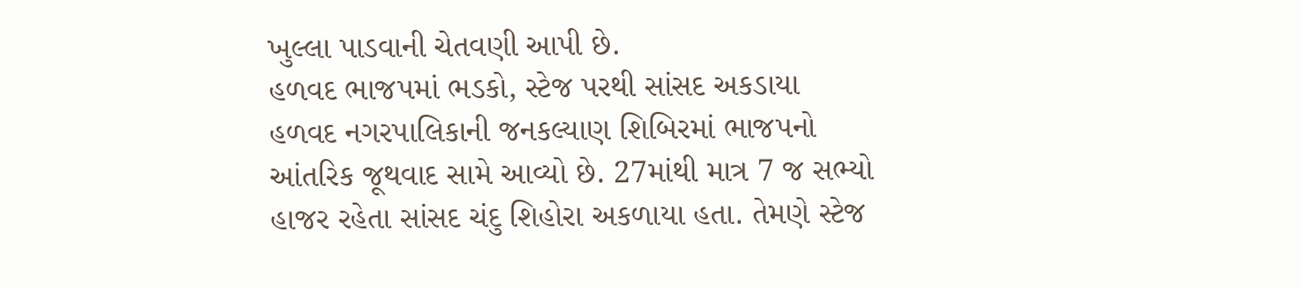ખુલ્લા પાડવાની ચેતવણી આપી છે.
હળવદ ભાજપમાં ભડકો, સ્ટેજ પરથી સાંસદ અકડાયા
હળવદ નગરપાલિકાની જનકલ્યાણ શિબિરમાં ભાજપનો આંતરિક જૂથવાદ સામે આવ્યો છે. 27માંથી માત્ર 7 જ સભ્યો હાજર રહેતા સાંસદ ચંદુ શિહોરા અકળાયા હતા. તેમણે સ્ટેજ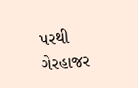પરથી ગેરહાજર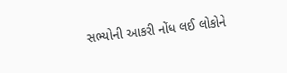સભ્યોની આકરી નોંધ લઈ લોકોને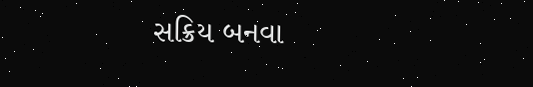સક્રિય બનવા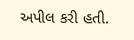અપીલ કરી હતી.